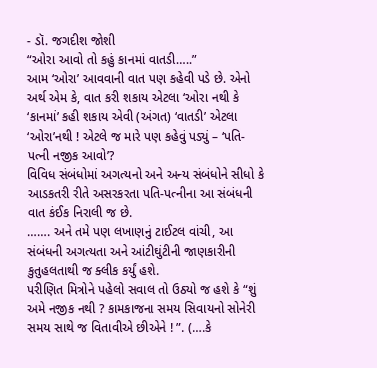- ડૉ. જગદીશ જોશી
“ઓરા આવો તો કહું કાનમાં વાતડી…..”
આમ ‘ઓરા’ આવવાની વાત પણ કહેવી પડે છે. એનો અર્થ એમ કે, વાત કરી શકાય એટલા ‘ઓરા નથી કે ‘કાનમાં’ કહી શકાય એવી (અંગત) ‘વાતડી’ એટલા ‘ઓરા’નથી ! એટલે જ મારે પણ કહેવું પડ્યું – ‘પતિ-પત્ની નજીક આવો’?
વિવિધ સંબંધોમાં અગત્યનો અને અન્ય સંબંધોને સીધો કે આડકતરી રીતે અસરકરતા પતિ-પત્નીના આ સંબંધની વાત કંઈક નિરાલી જ છે.
……. અને તમે પણ લખાણનું ટાઈટલ વાંચી, આ સંબંધની અગત્યતા અને આંટીઘુંટીની જાણકારીની કુતુહલતાથી જ ક્લીક કર્યું હશે.
પરીણિત મિત્રોને પહેલો સવાલ તો ઉઠ્યો જ હશે કે “શું અમે નજીક નથી ? કામકાજના સમય સિવાયનો સોનેરી સમય સાથે જ વિતાવીએ છીએને ! ”. (….કે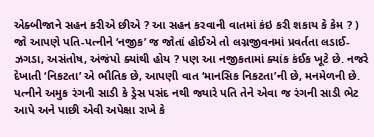એક્બીજાને સહન કરીએ છીએ ? આ સહન કરવાની વાતમાં કંઇ કરી શકાય કે કેમ ? )
જો આપણે પતિ-પત્નીને ‘નજીક’ જ જોતાં હોઈએ તો લગ્નજીવનમાં પ્રવર્તતા લડાઈ-ઝગડા, અસંતોષ, અંજંપો ક્યાંથી હોય ? પણ આ નજીકતામાં ક્યાંક કંઈક ખૂટે છે. નજરે દેખાતી ‘નિકટતા’ એ ભૌતિક છે, આપણી વાત ‘માનસિક નિકટતા’ની છે, મનમેળની છે.
પત્નીને અમુક રંગની સાડી કે ડ્રેસ પસંદ નથી જ્યારે પતિ તેને એવા જ રંગની સાડી ભેટ આપે અને પાછી એવી અપેક્ષા રાખે કે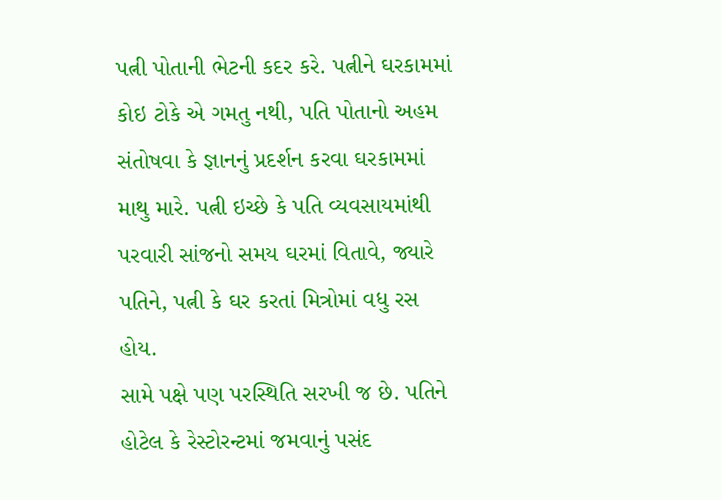પત્ની પોતાની ભેટની કદર કરે. પત્નીને ઘરકામમાં કોઇ ટોકે એ ગમતુ નથી, પતિ પોતાનો અહમ સંતોષવા કે જ્ઞાનનું પ્રદર્શન કરવા ઘરકામમાં માથુ મારે. પત્ની ઇચ્છે કે પતિ વ્યવસાયમાંથી પરવારી સાંજનો સમય ઘરમાં વિતાવે, જ્યારે પતિને, પત્ની કે ઘર કરતાં મિત્રોમાં વધુ રસ હોય.
સામે પક્ષે પણ પરસ્થિતિ સરખી જ છે. પતિને હોટેલ કે રેસ્ટોરન્ટમાં જમવાનું પસંદ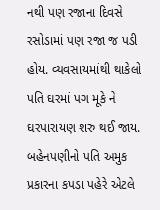નથી પણ રજાના દિવસે રસોડામાં પણ રજા જ પડી હોય. વ્યવસાયમાંથી થાકેલો પતિ ઘરમાં પગ મૂકે ને ઘરપારાયણ શરુ થઈ જાય. બહેનપણીનો પતિ અમુક પ્રકારના કપડા પહેરે એટલે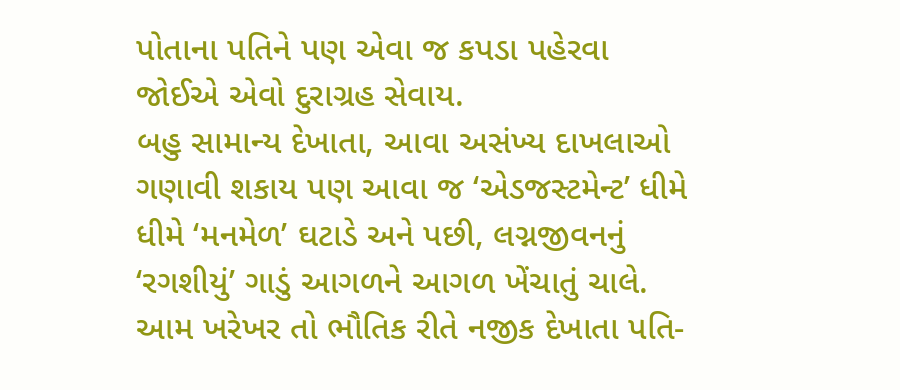પોતાના પતિને પણ એવા જ કપડા પહેરવા જોઈએ એવો દુરાગ્રહ સેવાય.
બહુ સામાન્ય દેખાતા, આવા અસંખ્ય દાખલાઓ ગણાવી શકાય પણ આવા જ ‘એડજસ્ટમેન્ટ’ ધીમે ધીમે ‘મનમેળ’ ઘટાડે અને પછી, લગ્નજીવનનું ‘રગશીયું’ ગાડું આગળને આગળ ખેંચાતું ચાલે. આમ ખરેખર તો ભૌતિક રીતે નજીક દેખાતા પતિ-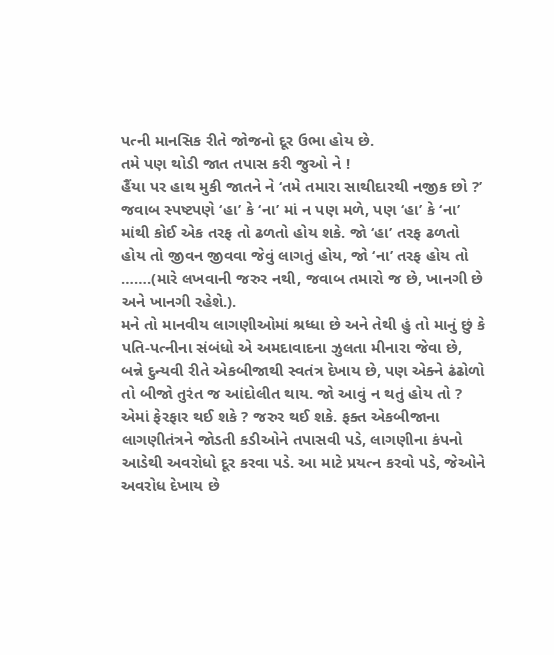પત્ની માનસિક રીતે જોજનો દૂર ઉભા હોય છે.
તમે પણ થોડી જાત તપાસ કરી જુઓ ને !
હૈંયા પર હાથ મુકી જાતને ને ‘તમે તમારા સાથીદારથી નજીક છો ?’
જવાબ સ્પષ્ટપણે ‘હા’ કે ‘ના’ માં ન પણ મળે, પણ ‘હા’ કે ‘ના’ માંથી કોઈ એક તરફ તો ઢળતો હોય શકે. જો ‘હા’ તરફ ઢળતો હોય તો જીવન જીવવા જેવું લાગતું હોય, જો ‘ના’ તરફ હોય તો …….(મારે લખવાની જરુર નથી, જવાબ તમારો જ છે, ખાનગી છે અને ખાનગી રહેશે.).
મને તો માનવીય લાગણીઓમાં શ્રધ્ધા છે અને તેથી હું તો માનું છું કે પતિ-પત્નીના સંબંધો એ અમદાવાદના ઝુલતા મીનારા જેવા છે, બન્ને દુન્યવી રીતે એકબીજાથી સ્વતંત્ર દેખાય છે, પણ એક્ને ઢંઢોળો તો બીજો તુરંત જ આંદોલીત થાય. જો આવું ન થતું હોય તો ? એમાં ફેરફાર થઈ શકે ? જરુર થઈ શકે. ફક્ત એકબીજાના લાગણીતંત્રને જોડતી કડીઓને તપાસવી પડે, લાગણીના કંપનો આડેથી અવરોધો દૂર કરવા પડે. આ માટે પ્રયત્ન કરવો પડે, જેઓને અવરોધ દેખાય છે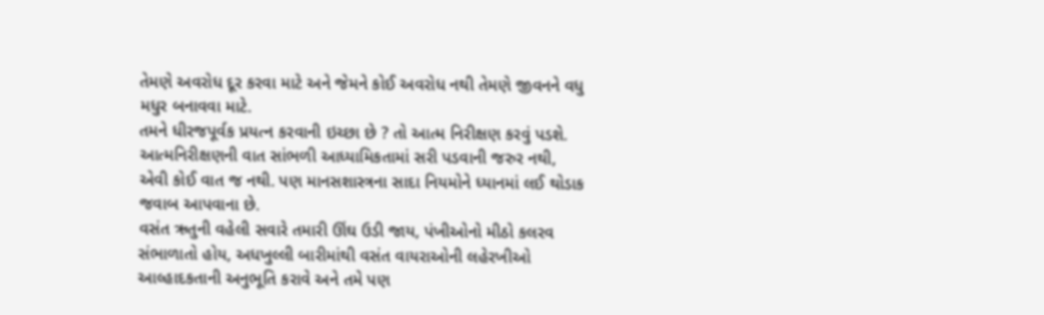તેમણે અવરોધ દૂર કરવા માટે અને જેમને કોઈ અવરોધ નથી તેમણે જીવનને વધુ મધુર બનાવવા માટે.
તમને ધીરજપૂર્વક પ્રયત્ન કરવાની ઇચ્છા છે ? તો આત્મ નિરીક્ષણ કરવું પડશે. આત્મનિરીક્ષણની વાત સાંભળી આધ્યામિકતામાં સરી પડવાની જરુર નથી, એવી કોઈ વાત જ નથી. પણ માનસશાસ્ત્રના સાદા નિયમોને ધ્યાનમાં લઈ થોડાક જવાબ આપવાના છે.
વસંત ઋતુની વહેલી સવારે તમારી ઊંઘ ઉડી જાય, પંખીઓનો મીઠો કલરવ સંભાળાતો હોય, અધખુલ્લી બારીમાંથી વસંત વાયરાઓની લહેરખીઓ આલ્હાદકતાની અનુભૂતિ કરાવે અને તમે પણ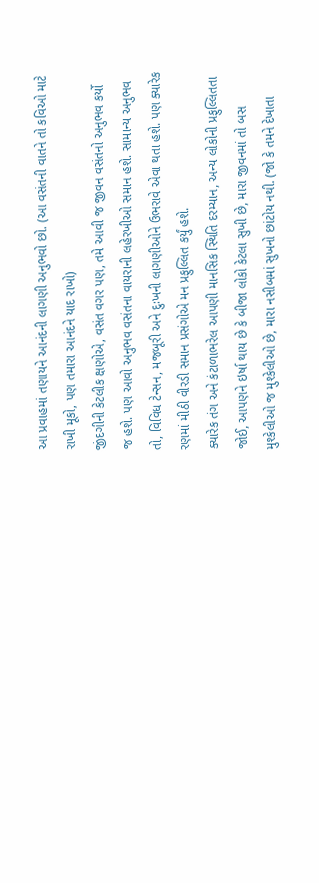આ પ્રવાહમાં તણાયને આનંદની લાગણી અનુભવો છો. (આ વસંતની વાતને તો કવિઓ માટે રાખી મૂકો, પણ તમારા આનંદને યાદ રાખો)
જીંદગીની કેટલીક ક્ષણોએ, વસંત વગર પણ, તમે આવી જ જીવન વસંતનો અનુભવ કર્યો જ હશે. પણ આવો અનુભવ વસંતના વાયરાની લહેરખીઓ સમાન હશે. સામાન્ય અનુભવ તો, વિવિધ ટેન્સન, મજબૂરી અને દુઃખની લાગણીઓને ઉભરાવે એવા થતા હશે. પણ ક્યારેક રણમાં મીઠી વીરડી સમાન પ્રસંગોએ મન પ્રફુલ્લિત કર્યું હશે.
ક્યારેક તંગ અને કંટાળાભરેલ આપણી માનસિક સ્થિતિ દરમ્યાન, અન્ય લોકોની પ્રફુલ્લિતતા જોઈ, આપણને ઇર્ષા થાય છે કે બીજા લોકો કેટલા સુખી છે, મારા જીવનમાં તો બસ મુશ્કેલીઓ જ મુશ્કેલીઓ છે, મારા નસીબમાં સુખનો છાંટોય નથી. (જો કે તમને દેખાતા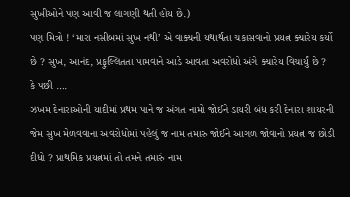સુખીઓને પણ આવી જ લાગણી થતી હોય છે.)
પણ મિત્રો ! ‘મારા નસીબમાં સુખ નથી’ એ વાક્યની યથાર્થતા ચકાસવાનો પ્રયત્ન ક્યારેય કર્યો છે ? સુખ, આનંદ, પ્રફુલ્લિતતા પામવાને આડે આવતા અવરોધો અંગે ક્યારેય વિચાર્યું છે ?
કે પછી ….
ઝખમ દેનારાઓની યાદીમાં પ્રથમ પાને જ અંગત નામો જોઈને ડાયરી બંધ કરી દેનારા શાયરની જેમ સુખ મેળવવાના અવરોધોમાં પહેલું જ નામ તમારુ જોઈને આગળ જોવાનો પ્રયત્ન જ છોડી દીધો ? પ્રાથમિક પ્રયત્નમાં તો તમને તમારું નામ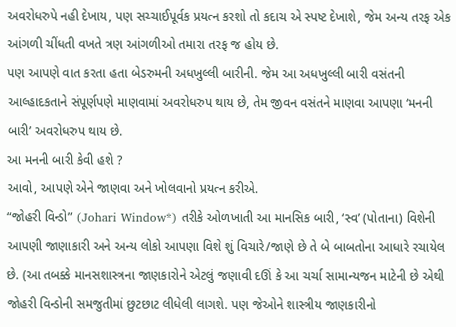અવરોધરુપે નહી દેખાય, પણ સચ્ચાઈપૂર્વક પ્રયત્ન કરશો તો કદાચ એ સ્પષ્ટ દેખાશે, જેમ અન્ય તરફ એક આંગળી ચીંધતી વખતે ત્રણ આંગળીઓ તમારા તરફ જ હોય છે.
પણ આપણે વાત કરતા હતા બેડરુમની અધખુલ્લી બારીની. જેમ આ અધખુલ્લી બારી વસંતની આલ્હાદકતાને સંપૂર્ણપણે માણવામાં અવરોધરુપ થાય છે, તેમ જીવન વસંતને માણવા આપણા ‘મનની બારી’ અવરોધરુપ થાય છે.
આ મનની બારી કેવી હશે ?
આવો, આપણે એને જાણવા અને ખોલવાનો પ્રયત્ન કરીએ.
“જોહરી વિન્ડો” (Johari Window*) તરીકે ઓળખાતી આ માનસિક બારી, ‘સ્વ’ (પોતાના) વિશેની આપણી જાણાકારી અને અન્ય લોકો આપણા વિશે શું વિચારે/જાણે છે તે બે બાબતોના આધારે રચાયેલ છે. (આ તબક્કે માનસશાસ્ત્રના જાણકારોને એટલું જણાવી દઊં કે આ ચર્ચા સામાન્યજન માટેની છે એથી જોહરી વિન્ડોની સમજુતીમાં છુટછાટ લીધેલી લાગશે. પણ જેઓને શાસ્ત્રીય જાણકારીનો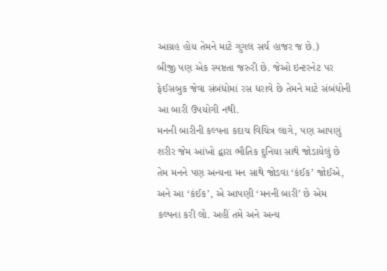આગ્રહ હોય તેમને માટે ગુગલ સર્ચ હાજર જ છે.)
બીજી પણ એક સ્પષ્ટતા જરુરી છે. જેઓ ઇન્ટરનેટ પર ફેઈસબુક જેવા સંબંધોમાં રસ ધરાવે છે તેમને માટે સંબંધોની આ બારી ઉપયોગી નથી.
મનની બારીની કલ્પના કદાચ વિચિત્ર લાગે, પણ આપણું શરીર જેમ આંખો દ્વારા ભૌતિક દુનિયા સાથે જોડાયેલું છે તેમ મનને પણ અન્યના મન સાથે જોડવા ‘કંઈક’ જોઈએ, અને આ ‘કંઈક’, એ આપણી ‘મનની બારી’ છે એમ કલ્પના કરી લો. અહીં તમે અને અન્ય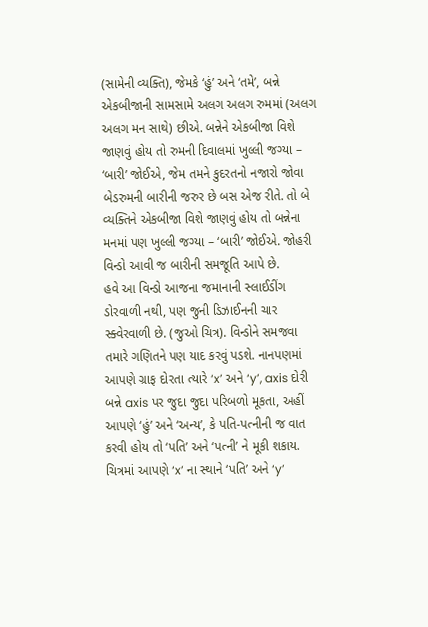(સામેની વ્યક્તિ), જેમકે ‘હું’ અને ‘તમે’, બન્ને એકબીજાની સામસામે અલગ અલગ રુમમાં (અલગ અલગ મન સાથે) છીએ. બન્નેને એકબીજા વિશે જાણવું હોય તો રુમની દિવાલમાં ખુલ્લી જગ્યા – ‘બારી’ જોઈએ, જેમ તમને કુદરતનો નજારો જોવા બેડરુમની બારીની જરુર છે બસ એજ રીતે. તો બે વ્યક્તિને એકબીજા વિશે જાણવું હોય તો બન્નેના મનમાં પણ ખુલ્લી જગ્યા – ‘બારી’ જોઈએ. જોહરી વિન્ડો આવી જ બારીની સમજૂતિ આપે છે.
હવે આ વિન્ડો આજના જમાનાની સ્લાઈડીંગ ડોરવાળી નથી, પણ જુની ડિઝાઈનની ચાર સ્ક્વેરવાળી છે. (જુઓ ચિત્ર). વિન્ડોને સમજવા તમારે ગણિતને પણ યાદ કરવું પડશે. નાનપણમાં આપણે ગ્રાફ દોરતા ત્યારે ‘x’ અને ‘y’, axis દોરી બન્ને axis પર જુદા જુદા પરિબળો મૂકતા, અહીં આપણે ‘હું’ અને ‘અન્ય’, કે પતિ-પત્નીની જ વાત કરવી હોય તો ‘પતિ’ અને ‘પત્ની’ ને મૂકી શકાય.
ચિત્રમાં આપણે ‘x’ ના સ્થાને ‘પતિ’ અને ‘y’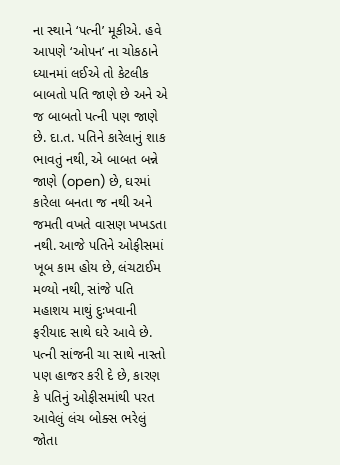ના સ્થાને ‘પત્ની’ મૂકીએ. હવે આપણે ‘ઓપન’ ના ચોકઠાને ધ્યાનમાં લઈએ તો કેટલીક બાબતો પતિ જાણે છે અને એ જ બાબતો પત્ની પણ જાણે છે. દા.ત. પતિને કારેલાનું શાક ભાવતું નથી, એ બાબત બન્ને જાણે (open) છે, ઘરમાં કારેલા બનતા જ નથી અને જમતી વખતે વાસણ ખખડતા નથી. આજે પતિને ઓફીસમાં ખૂબ કામ હોય છે, લંચટાઈમ મળ્યો નથી, સાંજે પતિ મહાશય માથું દુઃખવાની ફરીયાદ સાથે ઘરે આવે છે. પત્ની સાંજની ચા સાથે નાસ્તો પણ હાજર કરી દે છે, કારણ કે પતિનું ઓફીસમાંથી પરત આવેલું લંચ બોક્સ ભરેલું જોતા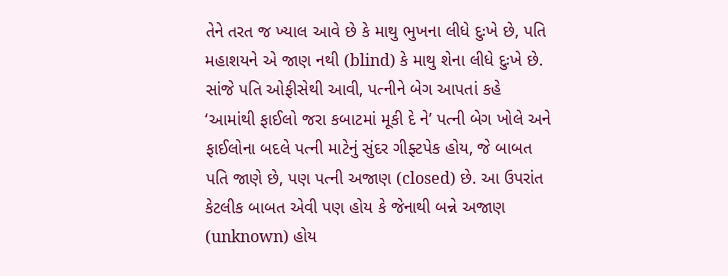તેને તરત જ ખ્યાલ આવે છે કે માથુ ભુખના લીધે દુઃખે છે, પતિ મહાશયને એ જાણ નથી (blind) કે માથુ શેના લીધે દુઃખે છે. સાંજે પતિ ઓફીસેથી આવી, પત્નીને બેગ આપતાં કહે ‘આમાંથી ફાઈલો જરા કબાટમાં મૂકી દે ને’ પત્ની બેગ ખોલે અને ફાઈલોના બદલે પત્ની માટેનું સુંદર ગીફ્ટપેક હોય, જે બાબત પતિ જાણે છે, પણ પત્ની અજાણ (closed) છે. આ ઉપરાંત કેટલીક બાબત એવી પણ હોય કે જેનાથી બન્ને અજાણ (unknown) હોય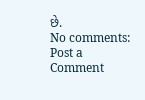છે.
No comments:
Post a Comment